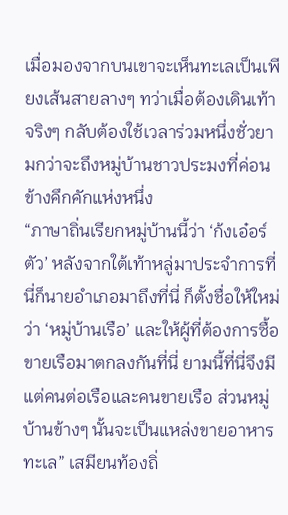เมื่อมองจากบนเขาจะเห็นทะเลเป็นเพียงเส้นสายลางๆ ทว่าเมื่อต้องเดินเท้าจริงๆ กลับต้องใช้เวลาร่วมหนึ่งชั่วยามกว่าจะถึงหมู่บ้านชาวประมงที่ค่อนข้างคึกคักแห่งหนึ่ง
“ภาษาถิ่นเรียกหมู่บ้านนี้ว่า ‘ก้งเอ๋อร์ตัว’ หลังจากใต้เท้าหลู่มาประจำการที่นี่ก็นายอำเภอมาถึงที่นี่ ก็ตั้งชื่อให้ใหม่ว่า ‘หมู่บ้านเรือ’ และให้ผู้ที่ต้องการซื้อขายเรือมาตกลงกันที่นี่ ยามนี้ที่นี่จึงมีแต่คนต่อเรือและคนขายเรือ ส่วนหมู่บ้านข้างๆ นั้นจะเป็นแหล่งขายอาหารทะเล” เสมียนท้องถิ่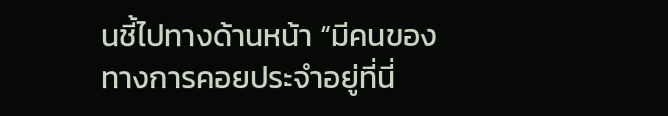นชี้ไปทางด้านหน้า “มีคนของทางการคอยประจำอยู่ที่นี่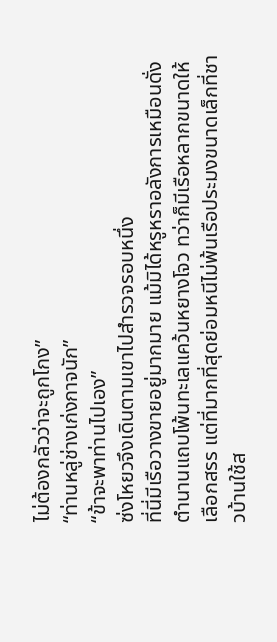ไม่ต้องกลัวว่าจะถูกโกง”
“ท่านหลู่ช่างเก่งกาจนัก”
“ข้าจะพาท่านไปเอง”
ซ่งโหยวจึงเดินตามเขาไปสำรวจรอบหนึ่ง
ที่นี่มีเรือวางขายอยู่มากมาย แม้มิได้หรูหราอลังการเหมือนดั่งตำนานแถบโพ้นทะเลแคว้นหยางโจว ทว่าก็มีเรือหลากขนาดให้เลือกสรร แต่ที่มากที่สุดย่อมหนีไม่พ้นเรือประมงขนาดเล็กที่ชาวบ้านใช้ส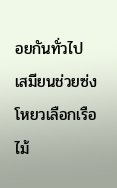อยกันทั่วไป
เสมียนช่วยซ่งโหยวเลือกเรือไม้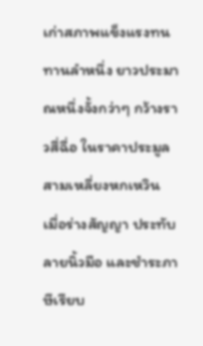เก่าสภาพแข็งแรงทนทานลำหนึ่ง ยาวประมาณหนึ่งจั้งกว่าๆ กว้างราวสี่ฉื่อ ในราคาประมูลสามเหลี่ยงหกเหวิน
เมื่อร่างสัญญา ประทับลายนิ้วมือ และชำระภาษีเรียบ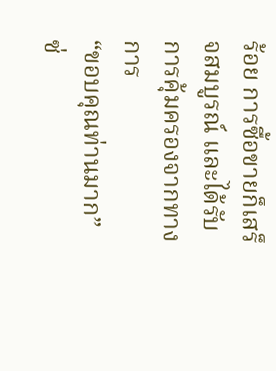ร้อย การซื้อขายก็เสร็จสมบูรณ์ และได้รับการคุ้มครองจากทางการ
“ขอบคุณท่านมาก”
ซ่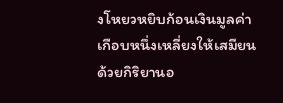งโหยวหยิบก้อนเงินมูลค่าเกือบหนึ่งเหลี่ยงให้เสมียนด้วยกิริยานอ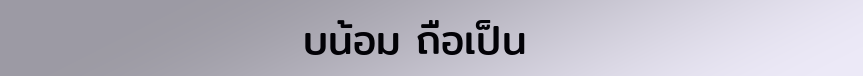บน้อม ถือเป็น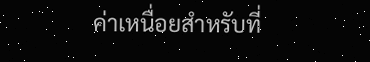ค่าเหนื่อยสำหรับที่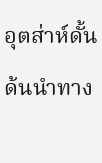อุตส่าห์ดั้นด้นนำทาง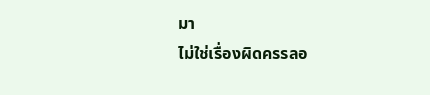มา
ไม่ใช่เรื่องผิดครรลอ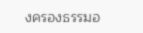งครองธรรมอ